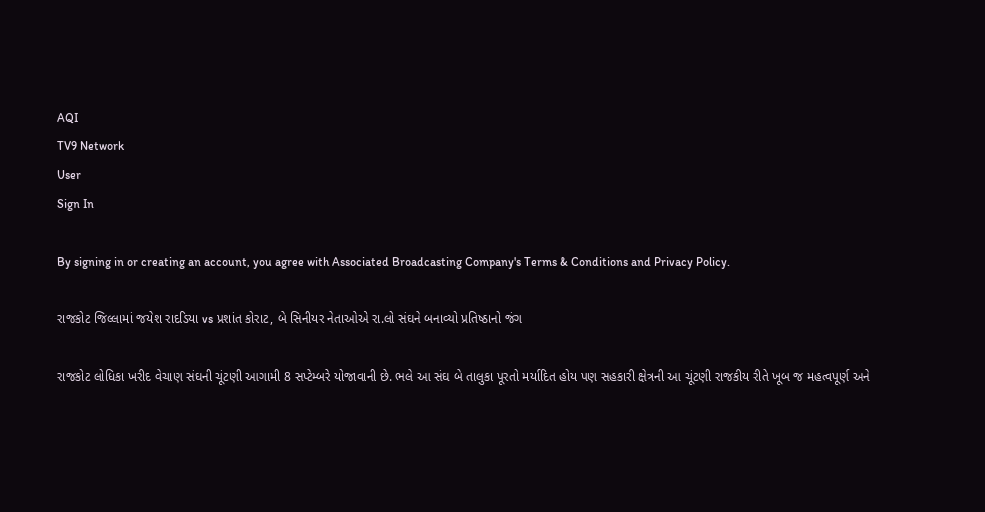AQI
TV9 Network
User
Sign In

By signing in or creating an account, you agree with Associated Broadcasting Company's Terms & Conditions and Privacy Policy.

રાજકોટ જિલ્લામાં જયેશ રાદડિયા vs પ્રશાંત કોરાટ, બે સિનીયર નેતાઓએ રા.લો સંઘને બનાવ્યો પ્રતિષ્ઠાનો જંગ

રાજકોટ લોધિકા ખરીદ વેચાણ સંઘની ચૂંટણી આગામી 8 સપ્ટેમ્બરે યોજાવાની છે. ભલે આ સંઘ બે તાલુકા પૂરતો મર્યાદિત હોય પણ સહકારી ક્ષેત્રની આ ચૂંટણી રાજકીય રીતે ખૂબ જ મહત્વપૂર્ણ અને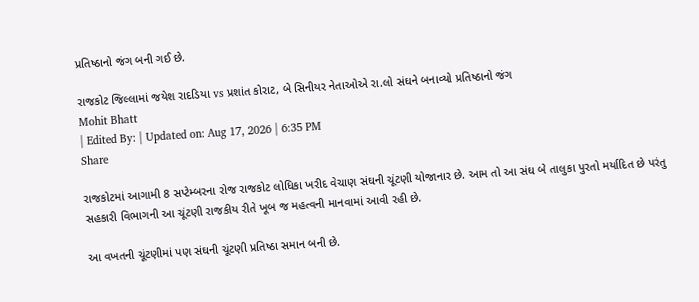પ્રતિષ્ઠાનો જંગ બની ગઈ છે.

રાજકોટ જિલ્લામાં જયેશ રાદડિયા vs પ્રશાંત કોરાટ, બે સિનીયર નેતાઓએ રા.લો સંઘને બનાવ્યો પ્રતિષ્ઠાનો જંગ
Mohit Bhatt
| Edited By: | Updated on: Aug 17, 2026 | 6:35 PM
Share

રાજકોટમાં આગામી 8 સપ્ટેમ્બરના રોજ રાજકોટ લોધિકા ખરીદ વેચાણ સંઘની ચૂંટણી યોજાનાર છે. આમ તો આ સંઘ બે તાલુકા પુરતો મર્યાદિત છે પરંતુ સહકારી વિભાગની આ ચૂંટણી રાજકીય રીતે ખૂબ જ મહત્વની માનવામાં આવી રહી છે.

આ વખતની ચૂંટણીમાં પણ સંઘની ચૂંટણી પ્રતિષ્ઠા સમાન બની છે.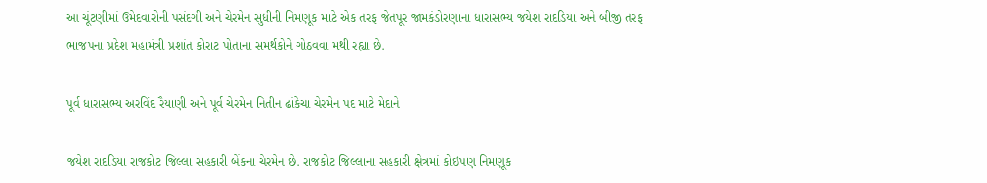આ ચૂંટણીમાં ઉમેદવારોની પસંદગી અને ચેરમેન સુધીની નિમણૂક માટે એક તરફ જેતપૂર જામકંડોરણાના ધારાસભ્ય જયેશ રાદડિયા અને બીજી તરફ ભાજપના પ્રદેશ મહામંત્રી પ્રશાંત કોરાટ પોતાના સમર્થકોને ગોઠવવા મથી રહ્યા છે.

પૂર્વ ધારાસભ્ય અરવિંદ રૈયાણી અને પૂર્વ ચેરમેન નિતીન ઢાંકેચા ચેરમેન પદ માટે મેદાને

જયેશ રાદડિયા રાજકોટ જિલ્લા સહકારી બેંકના ચેરમેન છે. રાજકોટ જિલ્લાના સહકારી ક્ષેત્રમાં કોઇપણ નિમણૂક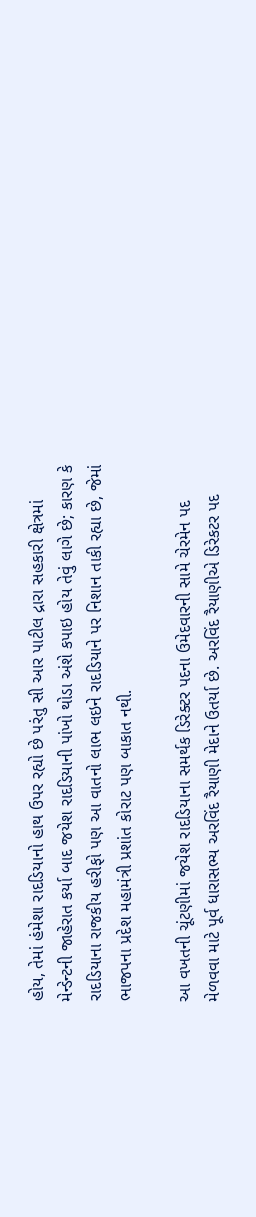હોય, તેમાં હંમેશા રાદડિયાનો હાથ ઉપર રહ્યો છે પરંતુ સી આર પાટીલ દ્રારા સહકારી ક્ષેત્રમાં મેન્ડેન્ટની જાહેરાત કર્યા બાદ જયેશ રાદડિયાની પાંખો થોડા અંશે કપાઇ હોય તેવું લાગે છે; કારણ કે રાદડિયાના રાજકીય હરીફો પણ આ વાતનો લાભ લઇને રાદડિયાને પર નિશાન તાકી રહ્યા છે, જેમાં ભાજપના પ્રદેશ મહામંત્રી પ્રશાંત કોરાટ પણ બાકાત નથી.

આ વખતની ચૂંટણીમાં જયેશ રાદડિયાના સમર્થક ડિરેક્ટર પદના ઉમેદવારની સામે ચેરમેન પદ મેળવવા માટે પૂર્વ ધારાસભ્ય અરવિંદ રૈયાણી મેદાને ઉતર્યા છે. અરવિંદ રૈયાણીએ ડિરેકટર પદ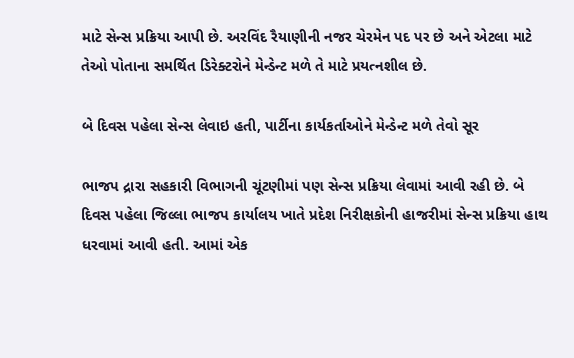માટે સેન્સ પ્રક્રિયા આપી છે. અરવિંદ રૈયાણીની નજર ચેરમેન પદ પર છે અને એટલા માટે તેઓ પોતાના સમર્થિત ડિરેક્ટરોને મેન્ડેન્ટ મળે તે માટે પ્રયત્નશીલ છે.

બે દિવસ પહેલા સેન્સ લેવાઇ હતી, પાર્ટીના કાર્યકર્તાઓને મેન્ડેન્ટ મળે તેવો સૂર

ભાજપ દ્રારા સહકારી વિભાગની ચૂંટણીમાં પણ સેન્સ પ્રક્રિયા લેવામાં આવી રહી છે. બે દિવસ પહેલા જિલ્લા ભાજપ કાર્યાલય ખાતે પ્રદેશ નિરીક્ષકોની હાજરીમાં સેન્સ પ્રક્રિયા હાથ ધરવામાં આવી હતી. આમાં એક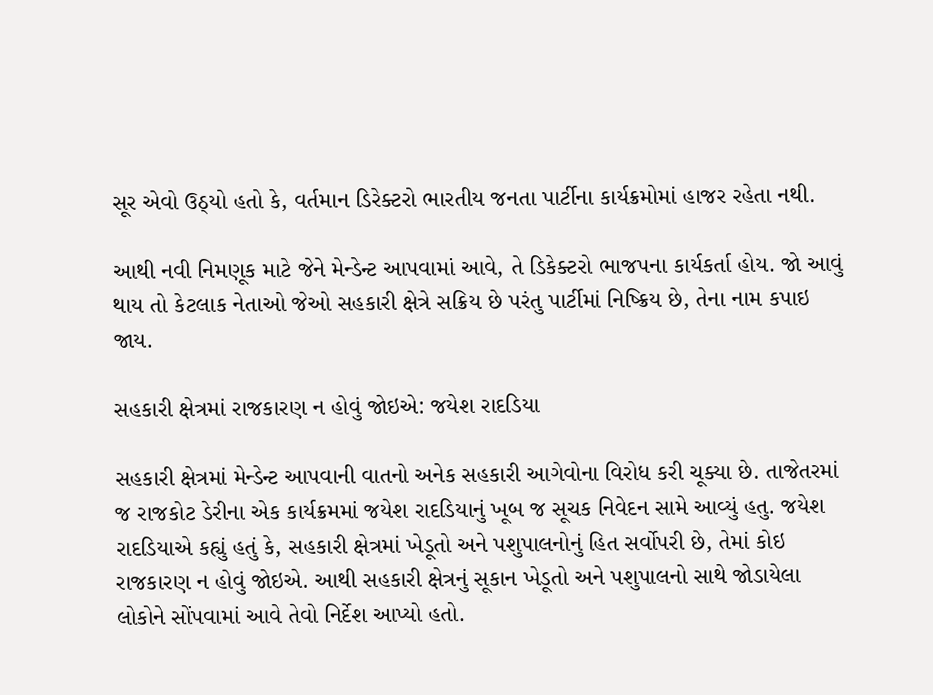સૂર એવો ઉઠ્યો હતો કે, વર્તમાન ડિરેક્ટરો ભારતીય જનતા પાર્ટીના કાર્યક્રમોમાં હાજર રહેતા નથી.

આથી નવી નિમણૂક માટે જેને મેન્ડેન્ટ આપવામાં આવે, તે ડિકેક્ટરો ભાજપના કાર્યકર્તા હોય. જો આવું થાય તો કેટલાક નેતાઓ જેઓ સહકારી ક્ષેત્રે સક્રિય છે પરંતુ પાર્ટીમાં નિષ્ક્રિય છે, તેના નામ કપાઇ જાય.

સહકારી ક્ષેત્રમાં રાજકારણ ન હોવું જોઇએ: જયેશ રાદડિયા

સહકારી ક્ષેત્રમાં મેન્ડેન્ટ આપવાની વાતનો અનેક સહકારી આગેવોના વિરોધ કરી ચૂક્યા છે. તાજેતરમાં જ રાજકોટ ડેરીના એક કાર્યક્રમમાં જયેશ રાદડિયાનું ખૂબ જ સૂચક નિવેદન સામે આવ્યું હતુ. જયેશ રાદડિયાએ કહ્યું હતું કે, સહકારી ક્ષેત્રમાં ખેડૂતો અને પશુપાલનોનું હિત સર્વોપરી છે, તેમાં કોઇ રાજકારણ ન હોવું જોઇએ. આથી સહકારી ક્ષેત્રનું સૂકાન ખેડૂતો અને પશુપાલનો સાથે જોડાયેલા લોકોને સોંપવામાં આવે તેવો નિર્દેશ આપ્યો હતો.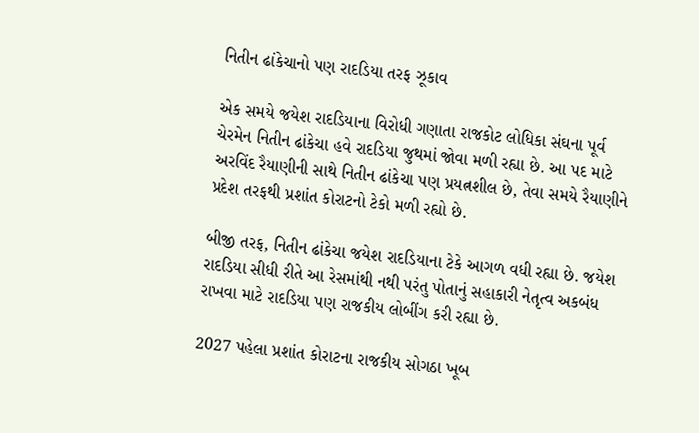નિતીન ઢાંકેચાનો પણ રાદડિયા તરફ ઝૂકાવ

એક સમયે જયેશ રાદડિયાના વિરોધી ગણાતા રાજકોટ લોધિકા સંઘના પૂર્વ ચેરમેન નિતીન ઢાંકેચા હવે રાદડિયા જુથમાં જોવા મળી રહ્યા છે. આ પદ માટે અરવિંદ રૈયાણીની સાથે નિતીન ઢાંકેચા પણ પ્રયત્નશીલ છે, તેવા સમયે રૈયાણીને પ્રદેશ તરફથી પ્રશાંત કોરાટનો ટેકો મળી રહ્યો છે.

બીજી તરફ, નિતીન ઢાંકેચા જયેશ રાદડિયાના ટેકે આગળ વધી રહ્યા છે. જયેશ રાદડિયા સીધી રીતે આ રેસમાંથી નથી પરંતુ પોતાનું સહાકારી નેતૃત્વ અકબંધ રાખવા માટે રાદડિયા પણ રાજકીય લોબીંગ કરી રહ્યા છે.

2027 પહેલા પ્રશાંત કોરાટના રાજકીય સોગઠા ખૂબ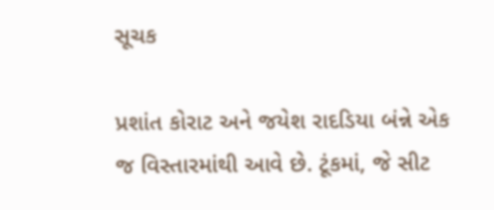સૂચક

પ્રશાંત કોરાટ અને જયેશ રાદડિયા બંન્ને એક જ વિસ્તારમાંથી આવે છે. ટૂંકમાં, જે સીટ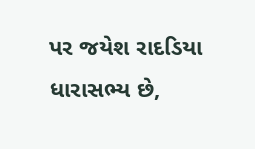પર જયેશ રાદડિયા ધારાસભ્ય છે,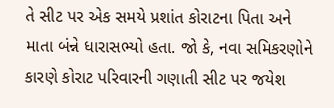તે સીટ પર એક સમયે પ્રશાંત કોરાટના પિતા અને માતા બંન્ને ધારાસભ્યો હતા. જો કે, નવા સમિકરણોને કારણે કોરાટ પરિવારની ગણાતી સીટ પર જયેશ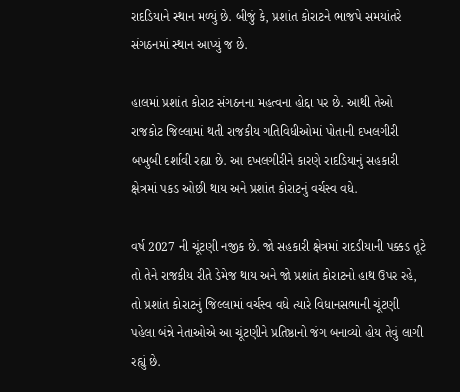રાદડિયાને સ્થાન મળ્યું છે. બીજું કે, પ્રશાંત કોરાટને ભાજપે સમયાંતરે સંગઠનમાં સ્થાન આપ્યું જ છે.

હાલમાં પ્રશાંત કોરાટ સંગઠનના મહત્વના હોદ્દા પર છે. આથી તેઓ રાજકોટ જિલ્લામાં થતી રાજકીય ગતિવિધીઓમાં પોતાની દખલગીરી બખુબી દર્શાવી રહ્યા છે. આ દખલગીરીને કારણે રાદડિયાનું સહકારી ક્ષેત્રમાં પકડ ઓછી થાય અને પ્રશાંત કોરાટનું વર્ચસ્વ વધે.

વર્ષ 2027 ની ચૂંટણી નજીક છે. જો સહકારી ક્ષેત્રમાં રાદડીયાની પક્કડ તૂટે તો તેને રાજકીય રીતે ડેમેજ થાય અને જો પ્રશાંત કોરાટનો હાથ ઉપર રહે, તો પ્રશાંત કોરાટનું જિલ્લામાં વર્ચસ્વ વધે ત્યારે વિધાનસભાની ચૂંટણી પહેલા બંન્ને નેતાઓએ આ ચૂંટણીને પ્રતિષ્ઠાનો જંગ બનાવ્યો હોય તેવું લાગી રહ્યું છે.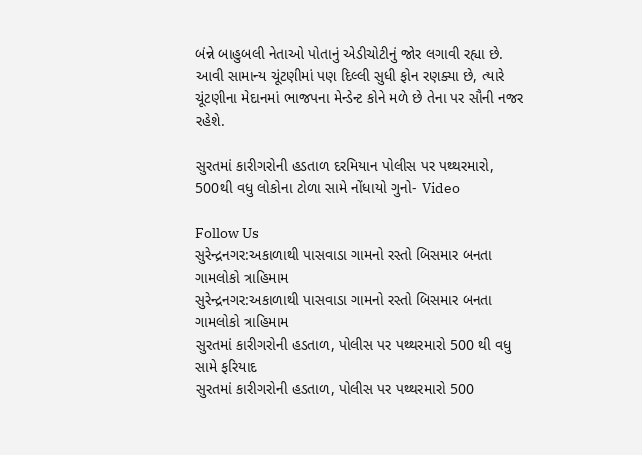બંન્ને બાહુબલી નેતાઓ પોતાનું એડીચોટીનું જોર લગાવી રહ્યા છે. આવી સામાન્ય ચૂંટણીમાં પણ દિલ્લી સુધી ફોન રણક્યા છે, ત્યારે ચૂંટણીના મેદાનમાં ભાજપના મેન્ડેન્ટ કોને મળે છે તેના પર સૌની નજર રહેશે.

સુરતમાં કારીગરોની હડતાળ દરમિયાન પોલીસ પર પથ્થરમારો, 500થી વધુ લોકોના ટોળા સામે નોંધાયો ગુનો- Video

Follow Us
સુરેન્દ્રનગર:અકાળાથી પાસવાડા ગામનો રસ્તો બિસમાર બનતા ગામલોકો ત્રાહિમામ
સુરેન્દ્રનગર:અકાળાથી પાસવાડા ગામનો રસ્તો બિસમાર બનતા ગામલોકો ત્રાહિમામ
સુરતમાં કારીગરોની હડતાળ, પોલીસ પર પથ્થરમારો 500 થી વધુ સામે ફરિયાદ
સુરતમાં કારીગરોની હડતાળ, પોલીસ પર પથ્થરમારો 500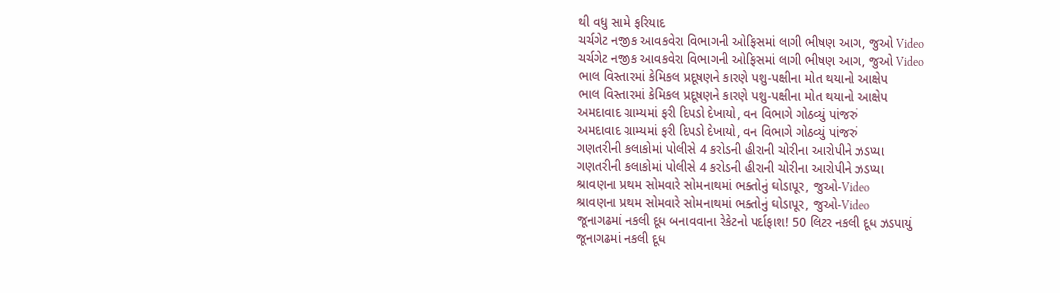થી વધુ સામે ફરિયાદ
ચર્ચગેટ નજીક આવકવેરા વિભાગની ઓફિસમાં લાગી ભીષણ આગ, જુઓ Video
ચર્ચગેટ નજીક આવકવેરા વિભાગની ઓફિસમાં લાગી ભીષણ આગ, જુઓ Video
ભાલ વિસ્તારમાં કેમિકલ પ્રદૂષણને કારણે પશુ-પક્ષીના મોત થયાનો આક્ષેપ
ભાલ વિસ્તારમાં કેમિકલ પ્રદૂષણને કારણે પશુ-પક્ષીના મોત થયાનો આક્ષેપ
અમદાવાદ ગ્રામ્યમાં ફરી દિપડો દેખાયો, વન વિભાગે ગોઠવ્યું પાંજરું
અમદાવાદ ગ્રામ્યમાં ફરી દિપડો દેખાયો, વન વિભાગે ગોઠવ્યું પાંજરું
ગણતરીની કલાકોમાં પોલીસે 4 કરોડની હીરાની ચોરીના આરોપીને ઝડપ્યા
ગણતરીની કલાકોમાં પોલીસે 4 કરોડની હીરાની ચોરીના આરોપીને ઝડપ્યા
શ્રાવણના પ્રથમ સોમવારે સોમનાથમાં ભક્તોનું ઘોડાપૂર, જુઓ-Video
શ્રાવણના પ્રથમ સોમવારે સોમનાથમાં ભક્તોનું ઘોડાપૂર, જુઓ-Video
જૂનાગઢમાં નકલી દૂધ બનાવવાના રેકેટનો પર્દાફાશ! 50 લિટર નકલી દૂધ ઝડપાયું
જૂનાગઢમાં નકલી દૂધ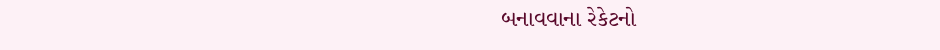બનાવવાના રેકેટનો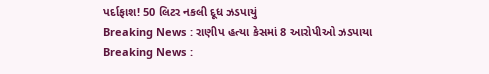પર્દાફાશ! 50 લિટર નકલી દૂધ ઝડપાયું
Breaking News : રાણીપ હત્યા કેસમાં 8 આરોપીઓ ઝડપાયા
Breaking News :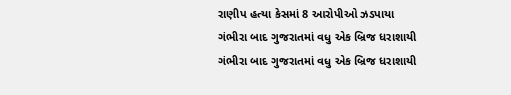રાણીપ હત્યા કેસમાં 8 આરોપીઓ ઝડપાયા
ગંભીરા બાદ ગુજરાતમાં વધુ એક બ્રિજ ધરાશાયી
ગંભીરા બાદ ગુજરાતમાં વધુ એક બ્રિજ ધરાશાયી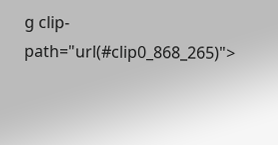g clip-path="url(#clip0_868_265)">